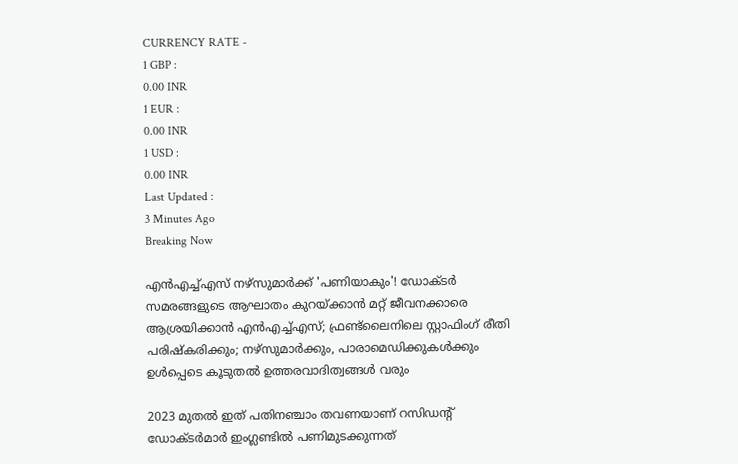CURRENCY RATE -
1 GBP :
0.00 INR
1 EUR :
0.00 INR
1 USD :
0.00 INR
Last Updated :
3 Minutes Ago
Breaking Now

എന്‍എച്ച്എസ് നഴ്‌സുമാര്‍ക്ക് 'പണിയാകും'! ഡോക്ടര്‍ സമരങ്ങളുടെ ആഘാതം കുറയ്ക്കാന്‍ മറ്റ് ജീവനക്കാരെ ആശ്രയിക്കാന്‍ എന്‍എച്ച്എസ്; ഫ്രണ്ട്‌ലൈനിലെ സ്റ്റാഫിംഗ് രീതി പരിഷ്‌കരിക്കും; നഴ്‌സുമാര്‍ക്കും, പാരാമെഡിക്കുകള്‍ക്കും ഉള്‍പ്പെടെ കൂടുതല്‍ ഉത്തരവാദിത്വങ്ങള്‍ വരും

2023 മുതല്‍ ഇത് പതിനഞ്ചാം തവണയാണ് റസിഡന്റ് ഡോക്ടര്‍മാര്‍ ഇംഗ്ലണ്ടില്‍ പണിമുടക്കുന്നത്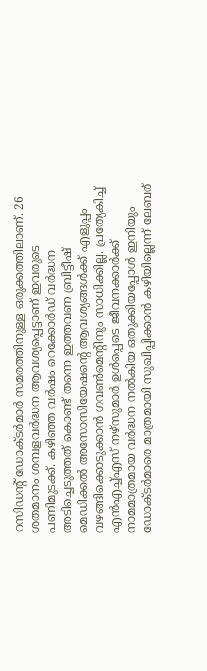റസിഡന്റ് ഡോക്ടര്‍മാര്‍ സമരത്തിനുള്ള ഒരുക്കത്തിലാണ്. 26 ശതമാനം ശമ്പളവര്‍ദ്ധന ആവശ്യപ്പെട്ടാണ് ഇവരുടെ പണിമുടക്ക്. കഴിഞ്ഞ വര്‍ഷം റെക്കോര്‍ഡ് വര്‍ദ്ധന അടിച്ചെടുത്തത് കൊണ്ട് തന്നെ ഇത്തവണ ബ്രിട്ടീഷ് മെഡിക്കല്‍ അസോസിയേഷന്റെ ആവശ്യങ്ങള്‍ക്ക് എളുപ്പം വഴങ്ങിക്കൊടുക്കാന്‍ ഗവണ്‍മെന്റിനും സാധിക്കില്ല. പ്രത്യേകിച്ച് എന്‍എച്ച്എസ് നഴ്‌സുമാര്‍ ഉള്‍പ്പെടെ ജീവനക്കാര്‍ക്ക് നാമമാത്രമായ വര്‍ദ്ധന നല്‍കിയ ഒതുക്കിയപ്പോള്‍ ഇനിയും ഡോക്ടര്‍മാരെ മാത്രമായി സുഖിപ്പിക്കാന്‍ കഴിയില്ലെന്ന് ലേബര്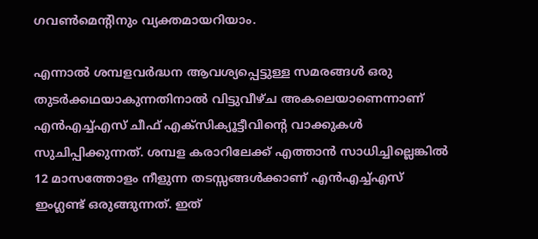ഗവണ്‍മെന്റിനും വ്യക്തമായറിയാം.

എന്നാല്‍ ശമ്പളവര്‍ദ്ധന ആവശ്യപ്പെട്ടുള്ള സമരങ്ങള്‍ ഒരു തുടര്‍ക്കഥയാകുന്നതിനാല്‍ വിട്ടുവീഴ്ച അകലെയാണെന്നാണ് എന്‍എച്ച്എസ് ചീഫ് എക്‌സിക്യൂട്ടീവിന്റെ വാക്കുകള്‍ സുചിപ്പിക്കുന്നത്. ശമ്പള കരാറിലേക്ക് എത്താന്‍ സാധിച്ചില്ലെങ്കില്‍ 12 മാസത്തോളം നീളുന്ന തടസ്സങ്ങള്‍ക്കാണ് എന്‍എച്ച്എസ് ഇംഗ്ലണ്ട് ഒരുങ്ങുന്നത്. ഇത്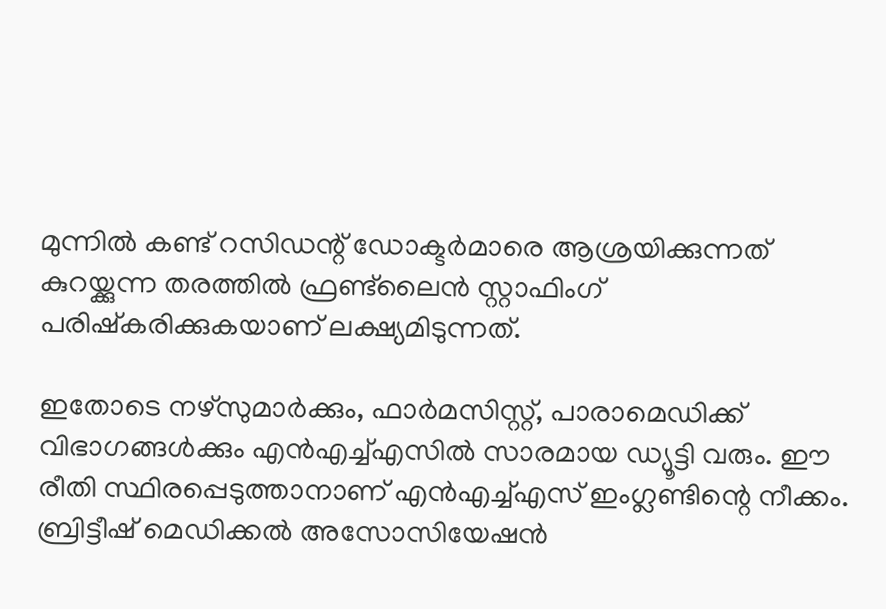മുന്നില്‍ കണ്ട് റസിഡന്റ് ഡോക്ടര്‍മാരെ ആശ്രയിക്കുന്നത് കുറയ്ക്കുന്ന തരത്തില്‍ ഫ്രണ്ട്‌ലൈന്‍ സ്റ്റാഫിംഗ് പരിഷ്‌കരിക്കുകയാണ് ലക്ഷ്യമിടുന്നത്.

ഇതോടെ നഴ്‌സുമാര്‍ക്കും, ഫാര്‍മസിസ്റ്റ്, പാരാമെഡിക്ക് വിഭാഗങ്ങള്‍ക്കും എന്‍എച്ച്എസില്‍ സാരമായ ഡ്യൂട്ടി വരും. ഈ രീതി സ്ഥിരപ്പെടുത്താനാണ് എന്‍എച്ച്എസ് ഇംഗ്ലണ്ടിന്റെ നീക്കം. ബ്രിട്ടീഷ് മെഡിക്കല്‍ അസോസിയേഷന്‍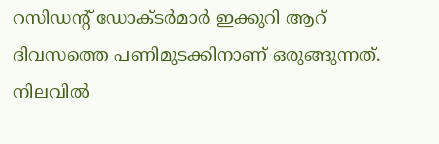റസിഡന്റ് ഡോക്ടര്‍മാര്‍ ഇക്കുറി ആറ് ദിവസത്തെ പണിമുടക്കിനാണ് ഒരുങ്ങുന്നത്. നിലവില്‍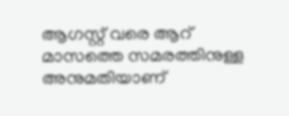ആഗസ്റ്റ് വരെ ആറ് മാസത്തെ സമരത്തിനുള്ള അനുമതിയാണ്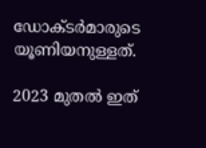ഡോക്ടര്‍മാരുടെ യൂണിയനുള്ളത്.

2023 മുതല്‍ ഇത്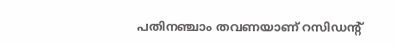പതിനഞ്ചാം തവണയാണ് റസിഡന്റ്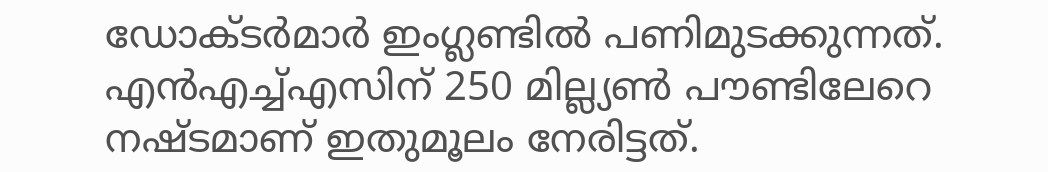ഡോക്ടര്‍മാര്‍ ഇംഗ്ലണ്ടില്‍ പണിമുടക്കുന്നത്. എന്‍എച്ച്എസിന് 250 മില്ല്യണ്‍ പൗണ്ടിലേറെ നഷ്ടമാണ് ഇതുമൂലം നേരിട്ടത്.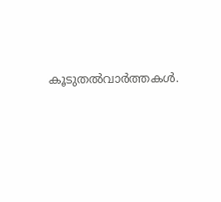കൂടുതല്‍വാര്‍ത്തകള്‍.